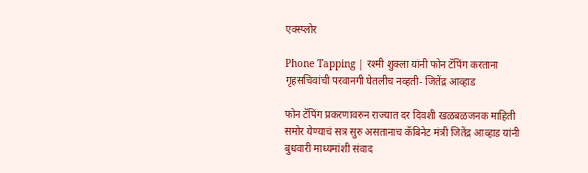एक्स्प्लोर

Phone Tapping | रश्मी शुक्ला यांनी फोन टॅपिंग करताना गृहसचिवांची परवानगी घेतलीच नव्हती- जितेंद्र आव्हाड

फोन टॅपिंग प्रकरणावरुन राज्यात दर दिवशी खळबळजनक माहिती समोर येण्याचं सत्र सुरु असतानाच कॅबिनेट मंत्री जितेंद्र आव्हाड यांनी बुधवारी माध्यमांशी संवाद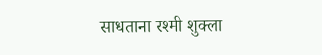साधताना रश्मी शुक्ला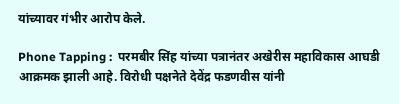यांच्यावर गंभीर आरोप केले.

Phone Tapping :  परमबीर सिंह यांच्या पत्रानंतर अखेरीस महाविकास आघडी आक्रमक झाली आहे. विरोधी पक्षनेते देवेंद्र फडणवीस यांनी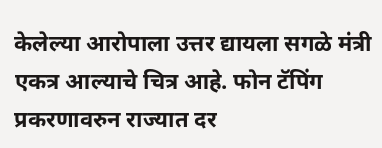केलेल्या आरोपाला उत्तर द्यायला सगळे मंत्री एकत्र आल्याचे चित्र आहे. फोन टॅपिंग प्रकरणावरुन राज्यात दर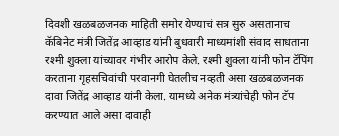दिवशी खळबळजनक माहिती समोर येण्याचं सत्र सुरु असतानाच कॅबिनेट मंत्री जितेंद्र आव्हाड यांनी बुधवारी माध्यमांशी संवाद साधताना रश्मी शुक्ला यांच्यावर गंभीर आरोप केले. रश्मी शुक्ला यांनी फोन टॅपिंग करताना गृहसचिवांची परवानगी घेतलीच नव्हती असा खळबळजनक दावा जितेंद्र आव्हाड यांनी केला. यामध्ये अनेक मंत्र्यांचेही फोन टॅप करण्यात आले असा दावाही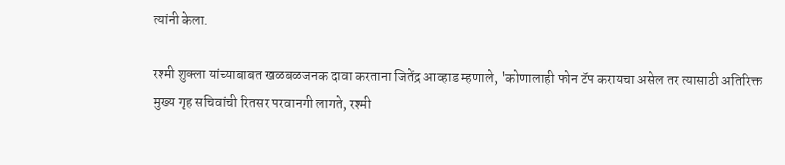त्यांनी केला.

रश्मी शुक्ला यांच्याबाबत खळबळजनक दावा करताना जितेंद्र आव्हाड म्हणाले, 'कोणालाही फोन टॅप करायचा असेल तर त्यासाठी अतिरिक्त मुख्य गृह सचिवांची रितसर परवानगी लागते, रश्मी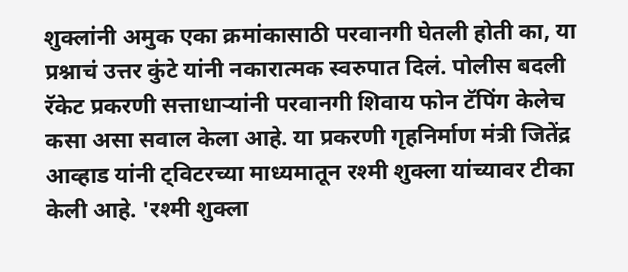शुक्लांनी अमुक एका क्रमांकासाठी परवानगी घेतली होती का, या प्रश्नाचं उत्तर कुंटे यांनी नकारात्मक स्वरुपात दिलं. पोलीस बदली रॅकेट प्रकरणी सत्ताधाऱ्यांनी परवानगी शिवाय फोन टॅपिंग केलेच कसा असा सवाल केला आहे. या प्रकरणी गृहनिर्माण मंत्री जितेंद्र आव्हाड यांनी ट्विटरच्या माध्यमातून रश्मी शुक्ला यांच्यावर टीका केली आहे. 'रश्मी शुक्ला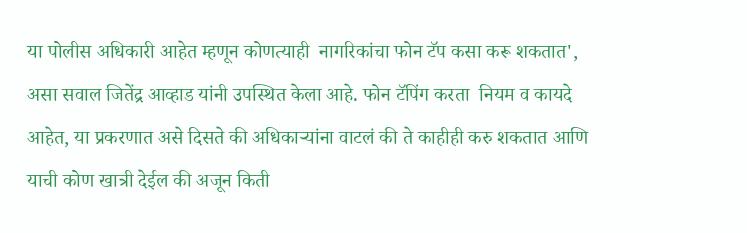या पोलीस अधिकारी आहेत म्हणून कोणत्याही  नागरिकांचा फोन टॅप कसा करू शकतात', असा सवाल जितेंद्र आव्हाड यांनी उपस्थित केला आहे. फोन टॅपिंग करता  नियम व कायदे आहेत, या प्रकरणात असे दिसते की अधिकार्‍यांना वाटलं की ते काहीही करु शकतात आणि याची कोण खात्री देईल की अजून किती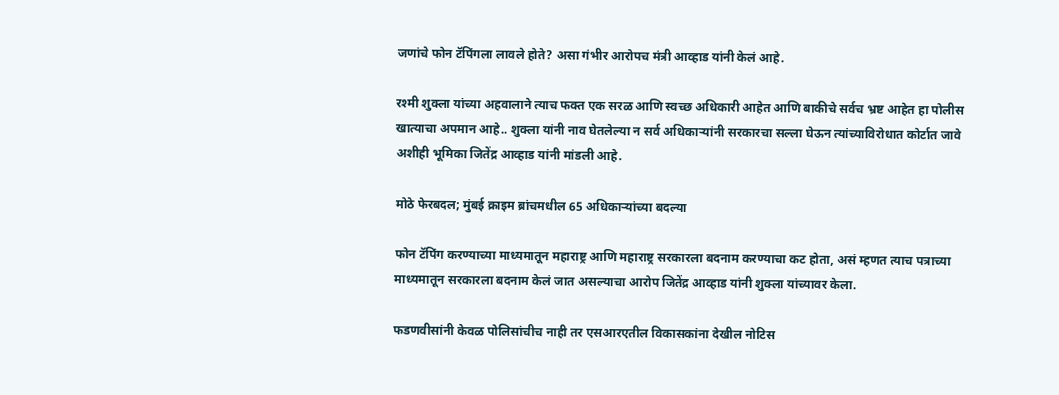जणांचे फोन टॅपिंगला लावले होते? असा गंभीर आरोपच मंत्री आव्हाड यांनी केलं आहे.

रश्मी शुक्ला यांच्या अहवालाने त्याच फक्त एक सरळ आणि स्वच्छ अधिकारी आहेत आणि बाकीचे सर्वच भ्रष्ट आहेत हा पोलीस खात्याचा अपमान आहे.. शुक्ला यांनी नाव घेतलेल्या न सर्व अधिकाऱ्यांनी सरकारचा सल्ला घेऊन त्यांच्याविरोधात कोर्टात जावे अशीही भूमिका जितेंद्र आव्हाड यांनी मांडली आहे.

मोठे फेरबदल; मुंबई क्राइम ब्रांचमधील 65 अधिकाऱ्यांच्या बदल्या

फोन टॅपिंग करण्याच्या माध्यमातून महाराष्ट्र आणि महाराष्ट्र सरकारला बदनाम करण्याचा कट होता, असं म्हणत त्याच पत्राच्या माध्यमातून सरकारला बदनाम केलं जात असल्याचा आरोप जितेंद्र आव्हाड यांनी शुक्ला यांच्यावर केला.

फडणवीसांनी केवळ पोलिसांचीच नाही तर एसआरएतील विकासकांना देखील नोटिस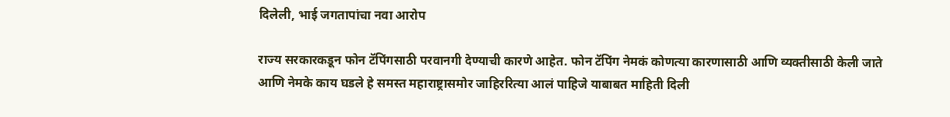दिलेली, भाई जगतापांचा नवा आरोप

राज्य सरकारकडून फोन टॅपिंगसाठी परवानगी देण्याची कारणे आहेत. फोन टॅपिंग नेमकं कोणत्या कारणासाठी आणि व्यक्तीसाठी केली जाते आणि नेमके काय घडले हे समस्त महाराष्ट्रासमोर जाहिररित्या आलं पाहिजे याबाबत माहिती दिली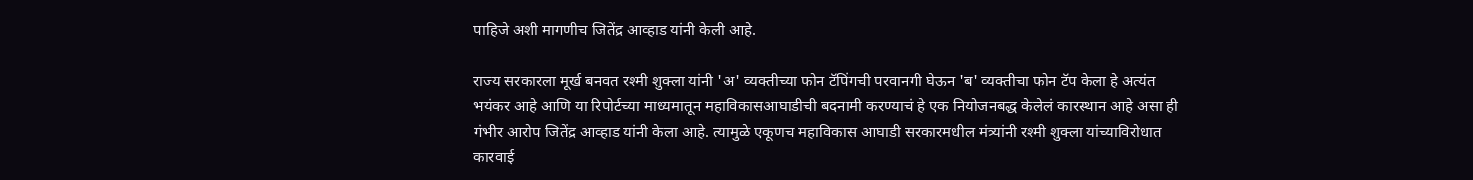पाहिजे अशी मागणीच जितेंद्र आव्हाड यांनी केली आहे.

राज्य सरकारला मूर्ख बनवत रश्मी शुक्ला यांनी 'अ' व्यक्तीच्या फोन टॅपिंगची परवानगी घेऊन 'ब' व्यक्तीचा फोन टॅप केला हे अत्यंत भयंकर आहे आणि या रिपोर्टच्या माध्यमातून महाविकासआघाडीची बदनामी करण्याचं हे एक नियोजनबद्ध केलेलं कारस्थान आहे असा ही गंभीर आरोप जितेंद्र आव्हाड यांनी केला आहे. त्यामुळे एकूणच महाविकास आघाडी सरकारमधील मंत्र्यांनी रश्मी शुक्ला यांच्याविरोधात कारवाई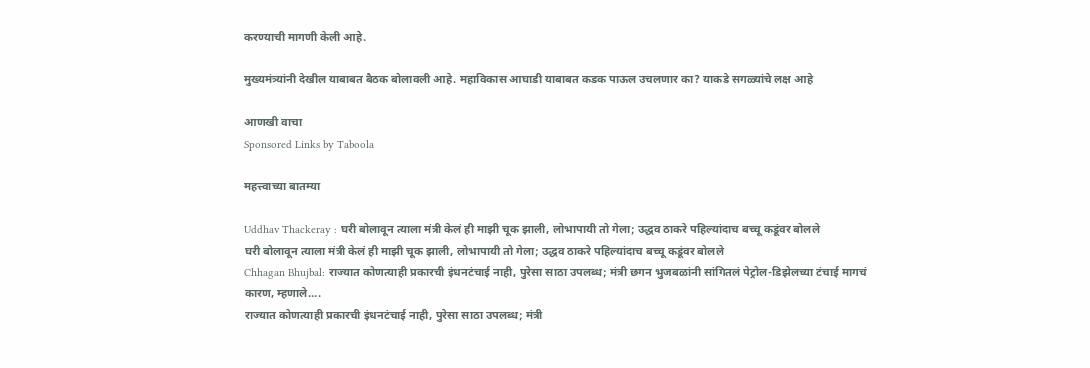करण्याची मागणी केली आहे.

मुख्यमंत्र्यांनी देखील याबाबत बैठक बोलावली आहे. महाविकास आघाडी याबाबत कडक पाऊल उचलणार का? याकडे सगळ्यांचे लक्ष आहे

आणखी वाचा
Sponsored Links by Taboola

महत्त्वाच्या बातम्या

Uddhav Thackeray : घरी बोलावून त्याला मंत्री केलं ही माझी चूक झाली, लोभापायी तो गेला; उद्धव ठाकरे पहिल्यांदाच बच्चू कडूंवर बोलले
घरी बोलावून त्याला मंत्री केलं ही माझी चूक झाली, लोभापायी तो गेला; उद्धव ठाकरे पहिल्यांदाच बच्चू कडूंवर बोलले
Chhagan Bhujbal: राज्यात कोणत्याही प्रकारची इंधनटंचाई नाही, पुरेसा साठा उपलब्ध; मंत्री छगन भुजबळांनी सांगितलं पेट्रोल-डिझेलच्या टंचाई मागचं कारण, म्हणाले....
राज्यात कोणत्याही प्रकारची इंधनटंचाई नाही, पुरेसा साठा उपलब्ध; मंत्री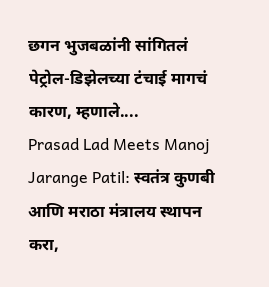छगन भुजबळांनी सांगितलं पेट्रोल-डिझेलच्या टंचाई मागचं कारण, म्हणाले....
Prasad Lad Meets Manoj Jarange Patil: स्वतंत्र कुणबी आणि मराठा मंत्रालय स्थापन करा,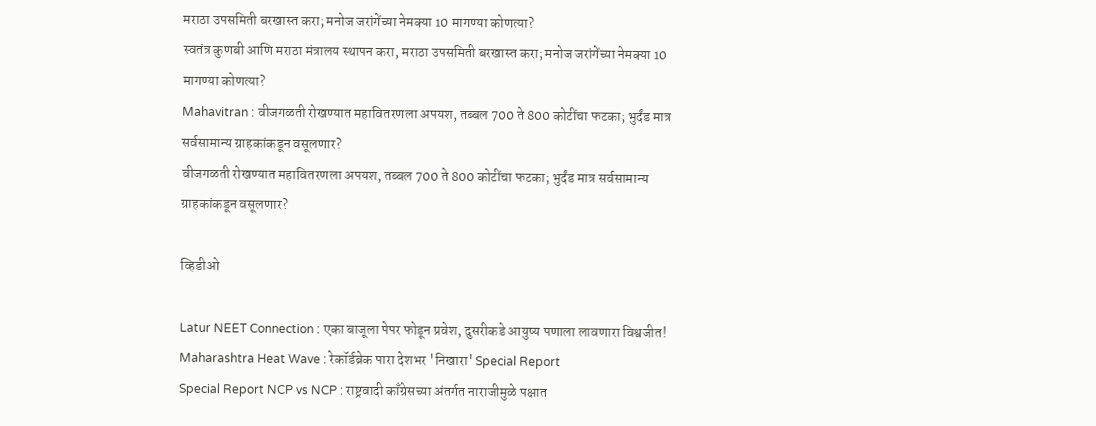मराठा उपसमिती बरखास्त करा; मनोज जरांगेंच्या नेमक्या 10 मागण्या कोणत्या?
स्वतंत्र कुणबी आणि मराठा मंत्रालय स्थापन करा, मराठा उपसमिती बरखास्त करा; मनोज जरांगेंच्या नेमक्या 10 मागण्या कोणत्या?
Mahavitran : वीजगळती रोखण्यात महावितरणला अपयश, तब्बल 700 ते 800 कोटींचा फटका; भुर्दंड मात्र सर्वसामान्य ग्राहकांकडून वसूलणार?
वीजगळती रोखण्यात महावितरणला अपयश, तब्बल 700 ते 800 कोटींचा फटका; भुर्दंड मात्र सर्वसामान्य ग्राहकांकडून वसूलणार?

व्हिडीओ

Latur NEET Connection : एका बाजूला पेपर फोडून प्रवेश, दुसरीकडे आयुष्य पणाला लावणारा विश्वजीत!
Maharashtra Heat Wave : रेकॉर्डब्रेक पारा देशभर 'निखारा' Special Report
Special Report NCP vs NCP : राष्ट्रवादी काँग्रेसच्या अंतर्गत नाराजीमुळे पक्षात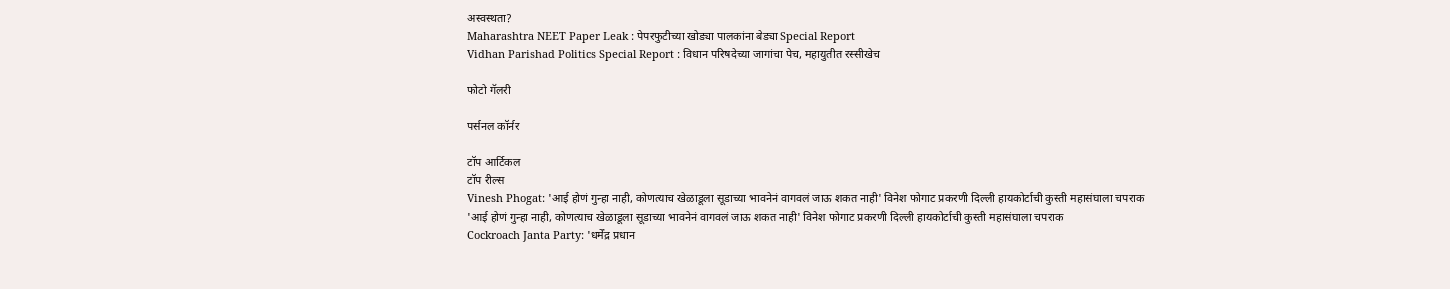अस्वस्थता?
Maharashtra NEET Paper Leak : पेपरफुटीच्या खोड्या पालकांना बेड्या Special Report
Vidhan Parishad Politics Special Report : विधान परिषदेच्या जागांचा पेच, महायुतीत रस्सीखेच

फोटो गॅलरी

पर्सनल कॉर्नर

टॉप आर्टिकल
टॉप रील्स
Vinesh Phogat: 'आई होणं गुन्हा नाही, कोणत्याच खेळाडूला सूडाच्या भावनेनं वागवलं जाऊ शकत नाही' विनेश फोगाट प्रकरणी दिल्ली हायकोर्टाची कुस्ती महासंघाला चपराक
'आई होणं गुन्हा नाही, कोणत्याच खेळाडूला सूडाच्या भावनेनं वागवलं जाऊ शकत नाही' विनेश फोगाट प्रकरणी दिल्ली हायकोर्टाची कुस्ती महासंघाला चपराक
Cockroach Janta Party: 'धर्मेंद्र प्रधान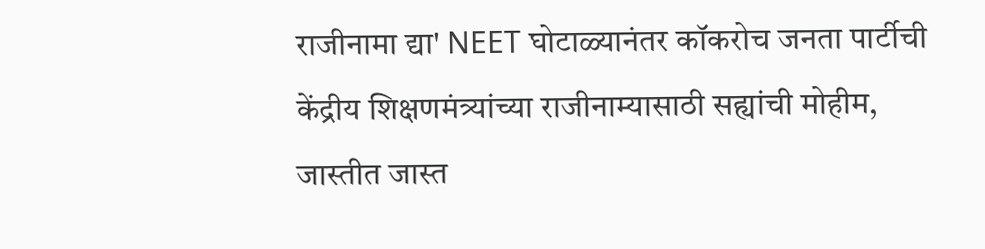राजीनामा द्या' NEET घोटाळ्यानंतर कॉकरोच जनता पार्टीची केंद्रीय शिक्षणमंत्र्यांच्या राजीनाम्यासाठी सह्यांची मोहीम, जास्तीत जास्त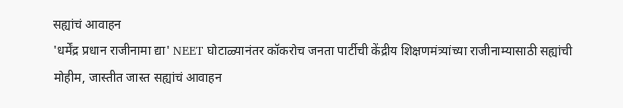सह्यांचं आवाहन
'धर्मेंद्र प्रधान राजीनामा द्या' NEET घोटाळ्यानंतर कॉकरोच जनता पार्टीची केंद्रीय शिक्षणमंत्र्यांच्या राजीनाम्यासाठी सह्यांची मोहीम, जास्तीत जास्त सह्यांचं आवाहन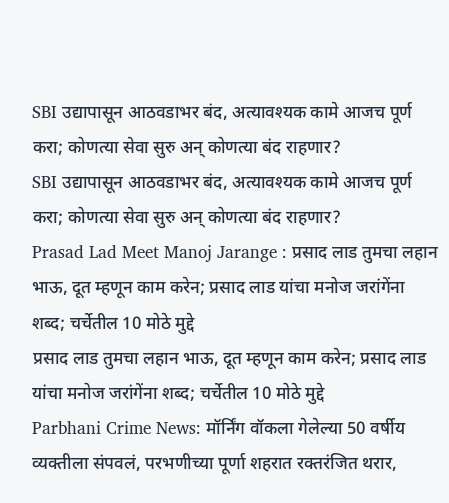SBI उद्यापासून आठवडाभर बंद, अत्यावश्यक कामे आजच पूर्ण करा; कोणत्या सेवा सुरु अन् कोणत्या बंद राहणार?
SBI उद्यापासून आठवडाभर बंद, अत्यावश्यक कामे आजच पूर्ण करा; कोणत्या सेवा सुरु अन् कोणत्या बंद राहणार?
Prasad Lad Meet Manoj Jarange : प्रसाद लाड तुमचा लहान भाऊ, दूत म्हणून काम करेन; प्रसाद लाड यांचा मनोज जरांगेंना शब्द; चर्चेतील 10 मोठे मुद्दे
प्रसाद लाड तुमचा लहान भाऊ, दूत म्हणून काम करेन; प्रसाद लाड यांचा मनोज जरांगेंना शब्द; चर्चेतील 10 मोठे मुद्दे
Parbhani Crime News: मॉर्निंग वॉकला गेलेल्या 50 वर्षीय व्यक्तीला संपवलं, परभणीच्या पूर्णा शहरात रक्तरंजित थरार,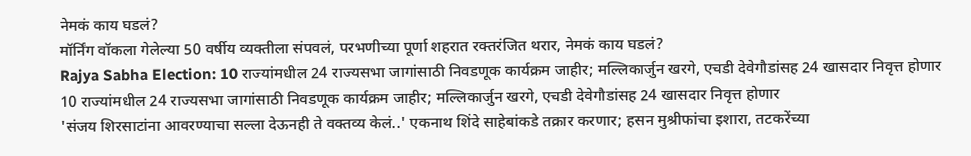नेमकं काय घडलं?
मॉर्निंग वॉकला गेलेल्या 50 वर्षीय व्यक्तीला संपवलं, परभणीच्या पूर्णा शहरात रक्तरंजित थरार, नेमकं काय घडलं?
Rajya Sabha Election: 10 राज्यांमधील 24 राज्यसभा जागांसाठी निवडणूक कार्यक्रम जाहीर; मल्लिकार्जुन खरगे, एचडी देवेगौडांसह 24 खासदार निवृत्त होणार
10 राज्यांमधील 24 राज्यसभा जागांसाठी निवडणूक कार्यक्रम जाहीर; मल्लिकार्जुन खरगे, एचडी देवेगौडांसह 24 खासदार निवृत्त होणार
'संजय शिरसाटांना आवरण्याचा सल्ला देऊनही ते वक्तव्य केलं..' एकनाथ शिंदे साहेबांकडे तक्रार करणार; हसन मुश्रीफांचा इशारा, तटकरेंच्या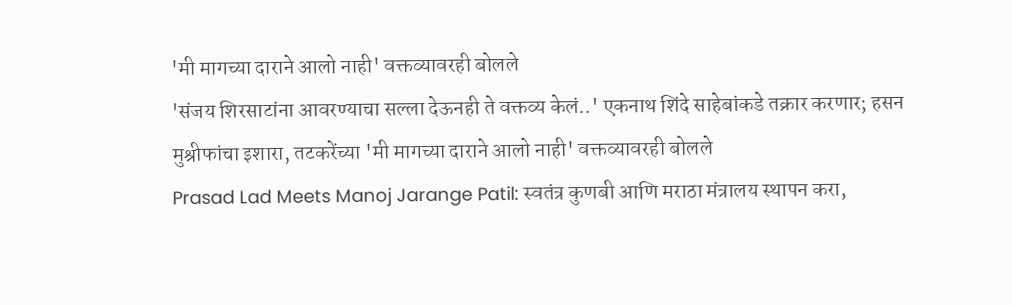'मी मागच्या दाराने आलो नाही' वक्तव्यावरही बोलले
'संजय शिरसाटांना आवरण्याचा सल्ला देऊनही ते वक्तव्य केलं..' एकनाथ शिंदे साहेबांकडे तक्रार करणार; हसन मुश्रीफांचा इशारा, तटकरेंच्या 'मी मागच्या दाराने आलो नाही' वक्तव्यावरही बोलले
Prasad Lad Meets Manoj Jarange Patil: स्वतंत्र कुणबी आणि मराठा मंत्रालय स्थापन करा,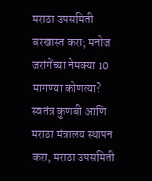मराठा उपसमिती बरखास्त करा; मनोज जरांगेंच्या नेमक्या 10 मागण्या कोणत्या?
स्वतंत्र कुणबी आणि मराठा मंत्रालय स्थापन करा, मराठा उपसमिती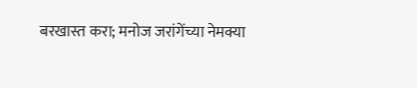बरखास्त करा; मनोज जरांगेंच्या नेमक्या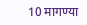10 मागण्या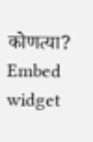कोणत्या?
Embed widget